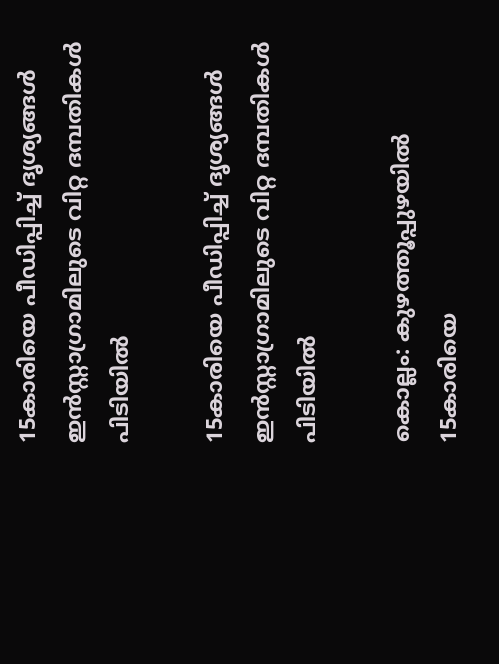15കാരിയെ പീഡിപ്പിച്ച് ദൃശ്യങ്ങള്‍ ഇന്‍സ്റ്റാഗ്രാമിലുടെ വിറ്റ ദമ്പതികള്‍ പിടിയില്‍

15കാരിയെ പീഡിപ്പിച്ച് ദൃശ്യങ്ങള്‍ ഇന്‍സ്റ്റാഗ്രാമിലുടെ വിറ്റ ദമ്പതികള്‍ പിടിയില്‍

കൊല്ലം: കുഴത്തൂപ്പുഴയില്‍ 15കാരിയെ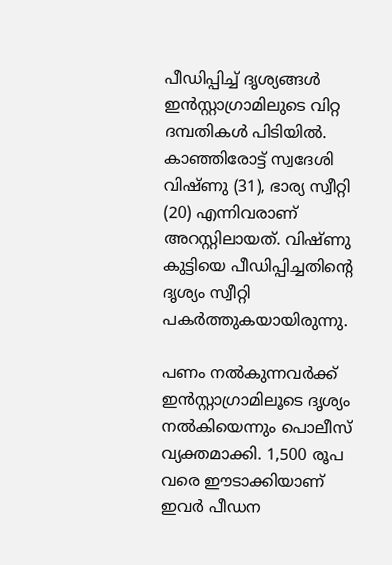പീഡിപ്പിച്ച് ദൃശ്യങ്ങള്‍ ഇന്‍സ്റ്റാഗ്രാമിലുടെ വിറ്റ ദമ്പതികള്‍ പിടിയില്‍. കാഞ്ഞിരോട്ട് സ്വദേശി വിഷ്ണു (31), ഭാര്യ സ്വീറ്റി (20) എന്നിവരാണ് അറസ്റ്റിലായത്. വിഷ്ണു കുട്ടിയെ പീഡിപ്പിച്ചതിന്റെ ദൃശ്യം സ്വീറ്റി പകര്‍ത്തുകയായിരുന്നു.

പണം നല്‍കുന്നവര്‍ക്ക് ഇന്‍സ്റ്റാഗ്രാമിലൂടെ ദൃശ്യം നല്‍കിയെന്നും പൊലീസ് വ്യക്തമാക്കി. 1,500 രൂപ വരെ ഈടാക്കിയാണ് ഇവര്‍ പീഡന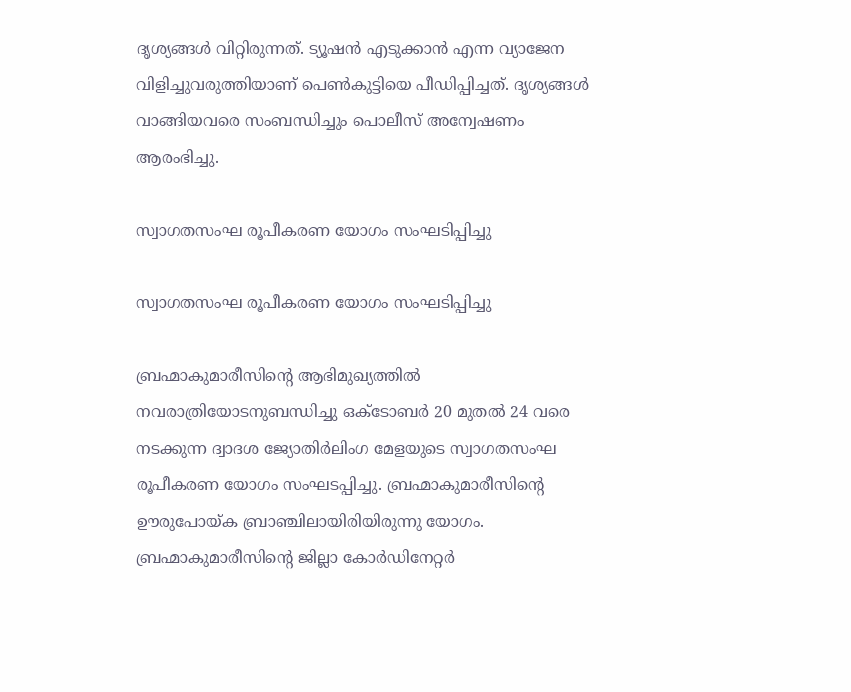ദൃശ്യങ്ങള്‍ വിറ്റിരുന്നത്. ട്യൂഷന്‍ എടുക്കാന്‍ എന്ന വ്യാജേന വിളിച്ചുവരുത്തിയാണ് പെണ്‍കുട്ടിയെ പീഡിപ്പിച്ചത്. ദൃശ്യങ്ങള്‍ വാങ്ങിയവരെ സംബന്ധിച്ചും പൊലീസ് അന്വേഷണം ആരംഭിച്ചു.

സ്വാഗതസംഘ രൂപീകരണ യോഗം സംഘടിപ്പിച്ചു

സ്വാഗതസംഘ രൂപീകരണ യോഗം സംഘടിപ്പിച്ചു

ബ്രഹ്മാകുമാരീസിന്റെ ആഭിമുഖ്യത്തിൽ നവരാത്രിയോടനുബന്ധിച്ചു ഒക്ടോബർ 20 മുതൽ 24 വരെ നടക്കുന്ന ദ്വാദശ ജ്യോതിർലിംഗ മേളയുടെ സ്വാഗതസംഘ രൂപീകരണ യോഗം സംഘടപ്പിച്ചു. ബ്രഹ്മാകുമാരീസിന്റെ ഊരുപോയ്ക ബ്രാഞ്ചിലായിരിയിരുന്നു യോഗം. ബ്രഹ്മാകുമാരീസിന്റെ ജില്ലാ കോർഡിനേറ്റർ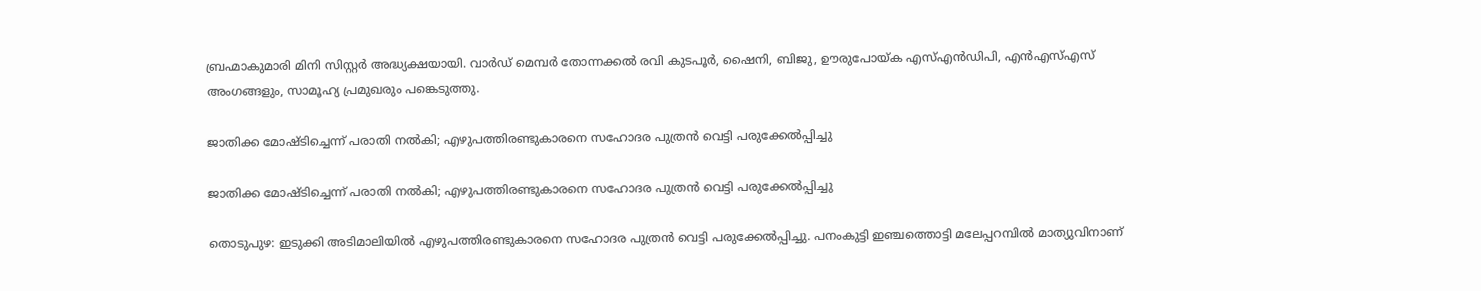ബ്രഹ്മാകുമാരി മിനി സിസ്റ്റർ അദ്ധ്യക്ഷയായി. വാർഡ് മെമ്പർ തോന്നക്കൽ രവി കുടപൂർ, ഷൈനി, ബിജു, ഊരുപോയ്ക എസ്എൻഡിപി, എൻഎസ്എസ് അംഗങ്ങളും, സാമൂഹ്യ പ്രമുഖരും പങ്കെടുത്തു.

ജാതിക്ക മോഷ്ടിച്ചെന്ന് പരാതി നൽകി; എഴുപത്തിരണ്ടുകാരനെ സഹോദര പുത്രൻ വെട്ടി പരുക്കേൽപ്പിച്ചു

ജാതിക്ക മോഷ്ടിച്ചെന്ന് പരാതി നൽകി; എഴുപത്തിരണ്ടുകാരനെ സഹോദര പുത്രൻ വെട്ടി പരുക്കേൽപ്പിച്ചു

തൊടുപുഴ: ഇടുക്കി അടിമാലിയിൽ എഴുപത്തിരണ്ടുകാരനെ സഹോദര പുത്രൻ വെട്ടി പരുക്കേൽപ്പിച്ചു. പനംകുട്ടി ഇഞ്ചത്തൊട്ടി മലേപ്പറമ്പിൽ മാത്യുവിനാണ്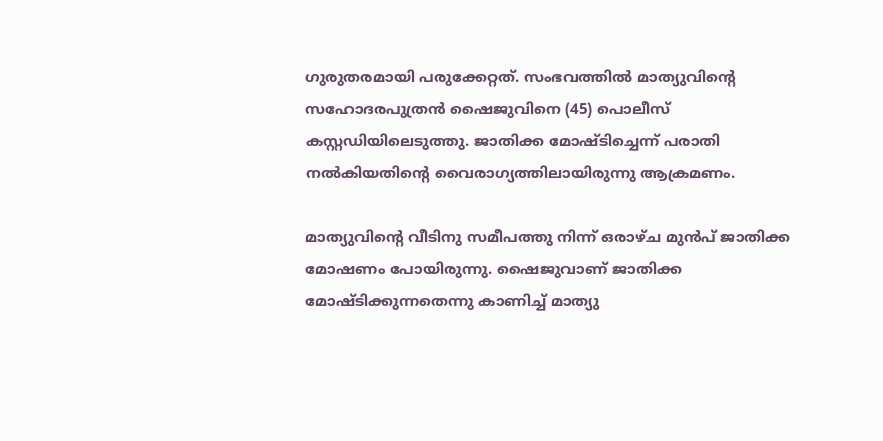ഗുരുതരമായി പരുക്കേറ്റത്. സംഭവത്തിൽ മാത്യുവിന്റെ സഹോദരപുത്രൻ ഷൈജുവിനെ (45) പൊലീസ് കസ്റ്റഡിയിലെടുത്തു. ജാതിക്ക മോഷ്ടിച്ചെന്ന് പരാതി നൽകിയതിന്റെ വൈരാഗ്യത്തിലായിരുന്നു ആക്രമണം.

മാത്യുവിന്റെ വീടിനു സമീപത്തു നിന്ന് ഒരാഴ്ച മുൻപ് ജാതിക്ക മോഷണം പോയിരുന്നു. ഷൈജുവാണ് ജാതിക്ക മോഷ്ടിക്കുന്നതെന്നു കാണിച്ച് മാത്യു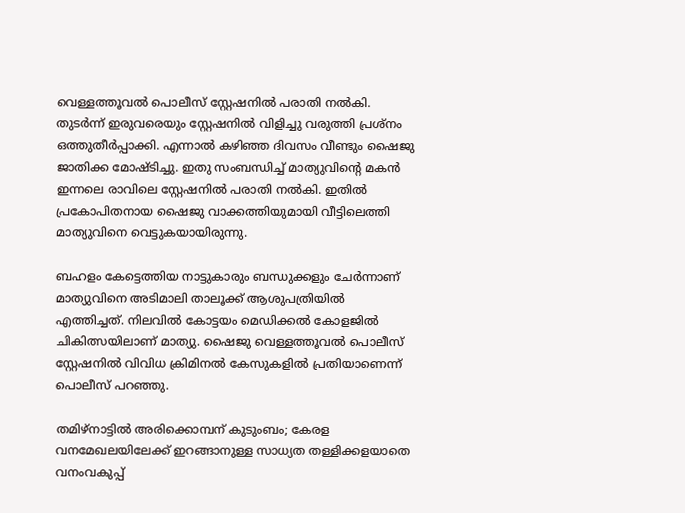വെള്ളത്തൂവൽ പൊലീസ് സ്റ്റേഷനിൽ പരാതി നൽകി. തുടർന്ന് ഇരുവരെയും സ്റ്റേഷനിൽ വിളിച്ചു വരുത്തി പ്രശ്നം ഒത്തുതീർപ്പാക്കി. എന്നാൽ കഴിഞ്ഞ ദിവസം വീണ്ടും ഷൈജു ജാതിക്ക മോഷ്ടിച്ചു. ഇതു സംബന്ധിച്ച് മാത്യുവിന്റെ മകൻ ഇന്നലെ രാവിലെ സ്റ്റേഷനിൽ പരാതി നൽകി. ഇതിൽ പ്രകോപിതനായ ഷൈജു വാക്കത്തിയുമായി വീട്ടിലെത്തി മാത്യുവിനെ വെട്ടുകയായിരുന്നു.

ബഹളം കേട്ടെത്തിയ നാട്ടുകാരും ബന്ധുക്കളും ചേർന്നാണ് മാത്യുവിനെ അടിമാലി താലൂക്ക് ആശുപത്രിയിൽ എത്തിച്ചത്. നിലവിൽ കോട്ടയം മെഡിക്കൽ കോളജിൽ ചികിത്സയിലാണ് മാത്യു. ഷൈജു വെള്ളത്തൂവൽ പൊലീസ് സ്റ്റേഷനിൽ വിവിധ ക്രിമിനൽ കേസുകളിൽ പ്രതിയാണെന്ന് പൊലീസ് പറഞ്ഞു.

തമിഴ്‌നാട്ടിൽ അരിക്കൊമ്പന് കുടുംബം; കേരള വനമേഖലയിലേക്ക് ഇറങ്ങാനുള്ള സാധ്യത തള്ളിക്കളയാതെ വനംവകുപ്പ്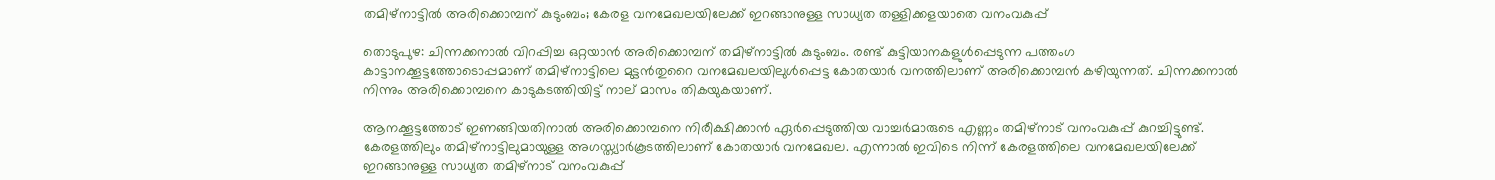തമിഴ്‌നാട്ടിൽ അരിക്കൊമ്പന് കുടുംബം; കേരള വനമേഖലയിലേക്ക് ഇറങ്ങാനുള്ള സാധ്യത തള്ളിക്കളയാതെ വനംവകുപ്പ്

തൊടുപുഴ: ചിന്നക്കനാൽ വിറപ്പിച്ച ഒറ്റയാൻ അരിക്കൊമ്പന് തമിഴ്‌നാട്ടിൽ കുടുംബം. രണ്ട് കുട്ടിയാനകളുൾപ്പെടുന്ന പത്തംഗ കാട്ടാനക്കൂട്ടത്തോടൊപ്പമാണ് തമിഴ്‌നാട്ടിലെ മുട്ടൻതുറൈ വനമേഖലയിലുൾപ്പെട്ട കോതയാർ വനത്തിലാണ് അരിക്കൊമ്പൻ കഴിയുന്നത്. ചിന്നക്കനാൽ നിന്നും അരിക്കൊമ്പനെ കാടുകടത്തിയിട്ട് നാല് മാസം തികയുകയാണ്.

ആനക്കൂട്ടത്തോട് ഇണങ്ങിയതിനാൽ അരിക്കൊമ്പനെ നിരീക്ഷിക്കാൻ ഏർപ്പെടുത്തിയ വാച്ചർമാരുടെ എണ്ണം തമിഴ്നാട് വനംവകുപ്പ് കുറച്ചിട്ടുണ്ട്. കേരളത്തിലും തമിഴ്നാട്ടിലുമായുള്ള അഗസ്ത്യാർകൂടത്തിലാണ് കോതയാർ വനമേഖല. എന്നാൽ ഇവിടെ നിന്ന് കേരളത്തിലെ വനമേഖലയിലേക്ക് ഇറങ്ങാനുള്ള സാധ്യത തമിഴ്നാട് വനംവകുപ്പ്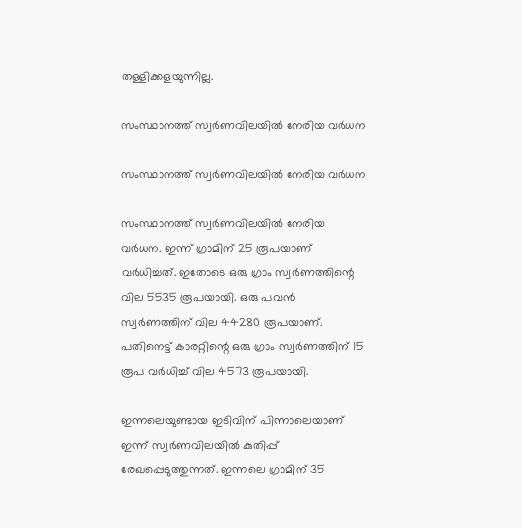തള്ളിക്കളയുന്നില്ല.

സംസ്ഥാനത്ത് സ്വർണവിലയിൽ നേരിയ വർധന

സംസ്ഥാനത്ത് സ്വർണവിലയിൽ നേരിയ വർധന

സംസ്ഥാനത്ത് സ്വർണവിലയിൽ നേരിയ വർധന. ഇന്ന് ഗ്രാമിന് 25 രൂപയാണ് വർധിച്ചത്. ഇതോടെ ഒരു ഗ്രാം സ്വർണത്തിന്റെ വില 5535 രൂപയായി. ഒരു പവൻ സ്വർണത്തിന് വില 44280 രൂപയാണ്. പതിനെട്ട് കാരറ്റിന്റെ ഒരു ഗ്രാം സ്വർണത്തിന് 15 രൂപ വർധിച്ച് വില 4573 രൂപയായി.

ഇന്നലെയുണ്ടായ ഇടിവിന് പിന്നാലെയാണ് ഇന്ന് സ്വർണവിലയിൽ കുതിപ്പ് രേഖപ്പെടുത്തുന്നത്. ഇന്നലെ ഗ്രാമിന് 35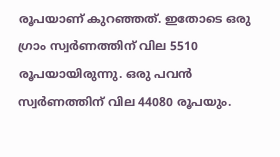രൂപയാണ് കുറഞ്ഞത്. ഇതോടെ ഒരു ഗ്രാം സ്വർണത്തിന് വില 5510 രൂപയായിരുന്നു. ഒരു പവൻ സ്വർണത്തിന് വില 44080 രൂപയും.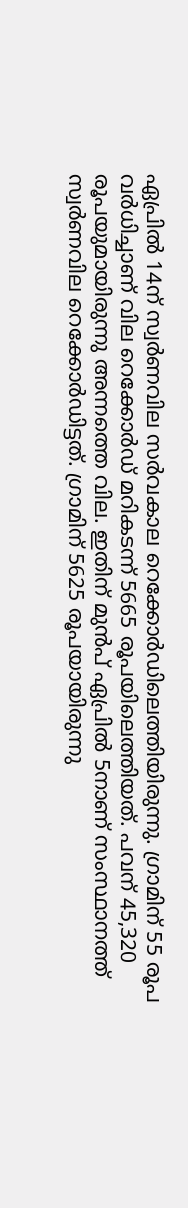ഏപ്രിൽ 14ന് സ്വർണവില സർവകാല റെക്കോർഡിലെത്തിയിരുന്നു. ഗ്രാമിന് 55 രൂപ വർധിച്ചാണ് വില റെക്കോർഡ് മറികടന്ന് 5665 രൂപയിലെത്തിയത്. പവന് 45,320 രൂപയുമായിരുന്നു അന്നത്തെ വില. ഇതിന് മുൻപ് ഏപ്രിൽ 5നാണ് സംസ്ഥാനത്ത് സ്വർണവില റെക്കോർഡിട്ടത്. ഗ്രാമിന് 5625 രൂപയായിരുന്നു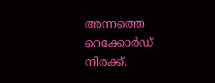അന്നത്തെ റെക്കോർഡ് നിരക്ക്.